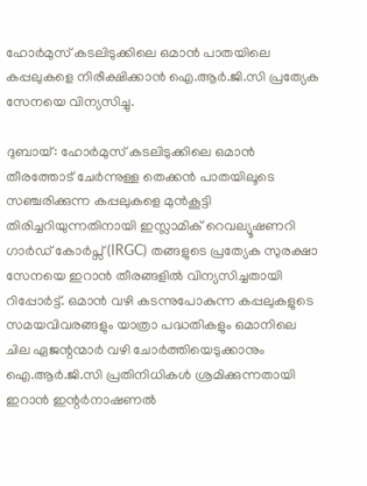ഹോർമുസ് കടലിടുക്കിലെ ഒമാൻ പാതയിലെ കപ്പലുകളെ നിരീക്ഷിക്കാൻ ഐ.ആർ.ജി.സി പ്രത്യേക സേനയെ വിന്യസിച്ചു.

ദുബായ്: ഹോർമുസ് കടലിടുക്കിലെ ഒമാൻ തീരത്തോട് ചേർന്നുള്ള തെക്കൻ പാതയിലൂടെ സഞ്ചരിക്കുന്ന കപ്പലുകളെ മുൻകൂട്ടി തിരിച്ചറിയുന്നതിനായി ഇസ്ലാമിക് റെവല്യൂഷണറി ഗാർഡ് കോർപ്സ് (IRGC) തങ്ങളുടെ പ്രത്യേക സുരക്ഷാ സേനയെ ഇറാൻ തീരങ്ങളിൽ വിന്യസിച്ചതായി റിപ്പോർട്ട്. ഒമാൻ വഴി കടന്നുപോകുന്ന കപ്പലുകളുടെ സമയവിവരങ്ങളും യാത്രാ പദ്ധതികളും ഒമാനിലെ ചില ഏജന്റന്മാർ വഴി ചോർത്തിയെടുക്കാനും ഐ.ആർ.ജി.സി പ്രതിനിധികൾ ശ്രമിക്കുന്നതായി ഇറാൻ ഇന്റർനാഷണൽ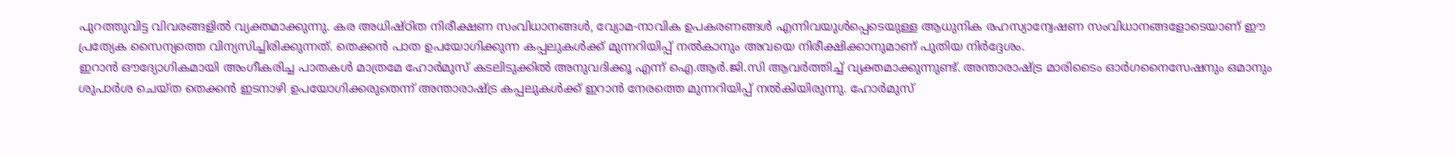പുറത്തുവിട്ട വിവരങ്ങളിൽ വ്യക്തമാക്കുന്നു. കര അധിഷ്ഠിത നിരീക്ഷണ സംവിധാനങ്ങൾ, വ്യോമ-നാവിക ഉപകരണങ്ങൾ എന്നിവയുൾപ്പെടെയുള്ള ആധുനിക രഹസ്യാന്വേഷണ സംവിധാനങ്ങളോടെയാണ് ഈ പ്രത്യേക സൈന്യത്തെ വിന്യസിച്ചിരിക്കുന്നത്. തെക്കൻ പാത ഉപയോഗിക്കുന്ന കപ്പലുകൾക്ക് മുന്നറിയിപ്പ് നൽകാനും അവയെ നിരീക്ഷിക്കാനുമാണ് പുതിയ നിർദ്ദേശം.
ഇറാൻ ഔദ്യോഗികമായി അംഗീകരിച്ച പാതകൾ മാത്രമേ ഹോർമുസ് കടലിടുക്കിൽ അനുവദിക്കൂ എന്ന് ഐ.ആർ.ജി.സി ആവർത്തിച്ച് വ്യക്തമാക്കുന്നുണ്ട്. അന്താരാഷ്ട്ര മാരിടൈം ഓർഗനൈസേഷനും ഒമാനും ശുപാർശ ചെയ്ത തെക്കൻ ഇടനാഴി ഉപയോഗിക്കരുതെന്ന് അന്താരാഷ്ട്ര കപ്പലുകൾക്ക് ഇറാൻ നേരത്തെ മുന്നറിയിപ്പ് നൽകിയിരുന്നു. ഹോർമുസ്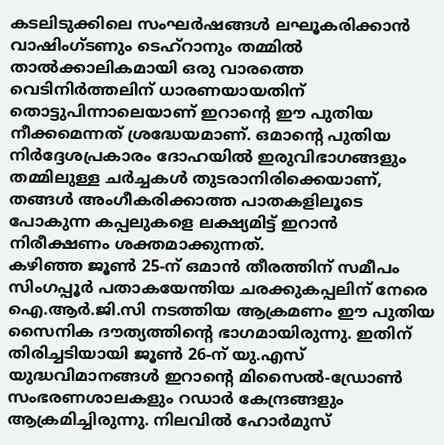കടലിടുക്കിലെ സംഘർഷങ്ങൾ ലഘൂകരിക്കാൻ വാഷിംഗ്ടണും ടെഹ്റാനും തമ്മിൽ താൽക്കാലികമായി ഒരു വാരത്തെ വെടിനിർത്തലിന് ധാരണയായതിന് തൊട്ടുപിന്നാലെയാണ് ഇറാന്റെ ഈ പുതിയ നീക്കമെന്നത് ശ്രദ്ധേയമാണ്. ഒമാന്റെ പുതിയ നിർദ്ദേശപ്രകാരം ദോഹയിൽ ഇരുവിഭാഗങ്ങളും തമ്മിലുള്ള ചർച്ചകൾ തുടരാനിരിക്കെയാണ്, തങ്ങൾ അംഗീകരിക്കാത്ത പാതകളിലൂടെ പോകുന്ന കപ്പലുകളെ ലക്ഷ്യമിട്ട് ഇറാൻ നിരീക്ഷണം ശക്തമാക്കുന്നത്.
കഴിഞ്ഞ ജൂൺ 25-ന് ഒമാൻ തീരത്തിന് സമീപം സിംഗപ്പൂർ പതാകയേന്തിയ ചരക്കുകപ്പലിന് നേരെ ഐ.ആർ.ജി.സി നടത്തിയ ആക്രമണം ഈ പുതിയ സൈനിക ദൗത്യത്തിന്റെ ഭാഗമായിരുന്നു. ഇതിന് തിരിച്ചടിയായി ജൂൺ 26-ന് യു.എസ് യുദ്ധവിമാനങ്ങൾ ഇറാന്റെ മിസൈൽ-ഡ്രോൺ സംഭരണശാലകളും റഡാർ കേന്ദ്രങ്ങളും ആക്രമിച്ചിരുന്നു. നിലവിൽ ഹോർമുസ്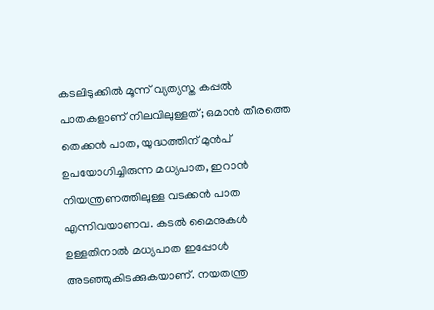കടലിടുക്കിൽ മൂന്ന് വ്യത്യസ്ത കപ്പൽ പാതകളാണ് നിലവിലുള്ളത്; ഒമാൻ തീരത്തെ തെക്കൻ പാത, യുദ്ധത്തിന് മുൻപ് ഉപയോഗിച്ചിരുന്ന മധ്യപാത, ഇറാൻ നിയന്ത്രണത്തിലുള്ള വടക്കൻ പാത എന്നിവയാണവ. കടൽ മൈനുകൾ ഉള്ളതിനാൽ മധ്യപാത ഇപ്പോൾ അടഞ്ഞുകിടക്കുകയാണ്. നയതന്ത്ര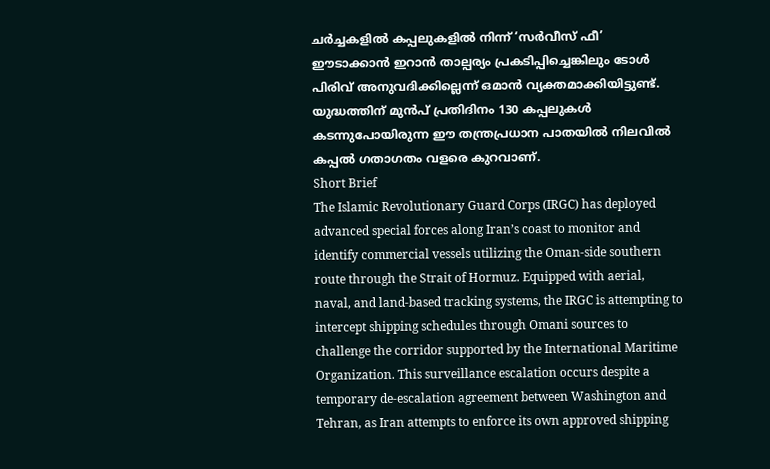ചർച്ചകളിൽ കപ്പലുകളിൽ നിന്ന് ‘സർവീസ് ഫീ’ ഈടാക്കാൻ ഇറാൻ താല്പര്യം പ്രകടിപ്പിച്ചെങ്കിലും ടോൾ പിരിവ് അനുവദിക്കില്ലെന്ന് ഒമാൻ വ്യക്തമാക്കിയിട്ടുണ്ട്. യുദ്ധത്തിന് മുൻപ് പ്രതിദിനം 130 കപ്പലുകൾ കടന്നുപോയിരുന്ന ഈ തന്ത്രപ്രധാന പാതയിൽ നിലവിൽ കപ്പൽ ഗതാഗതം വളരെ കുറവാണ്.
Short Brief
The Islamic Revolutionary Guard Corps (IRGC) has deployed advanced special forces along Iran’s coast to monitor and identify commercial vessels utilizing the Oman-side southern route through the Strait of Hormuz. Equipped with aerial, naval, and land-based tracking systems, the IRGC is attempting to intercept shipping schedules through Omani sources to challenge the corridor supported by the International Maritime Organization. This surveillance escalation occurs despite a temporary de-escalation agreement between Washington and Tehran, as Iran attempts to enforce its own approved shipping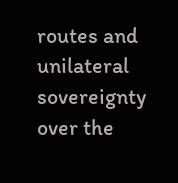routes and unilateral sovereignty over the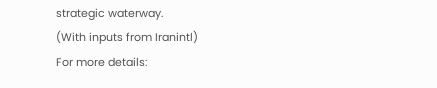strategic waterway.
(With inputs from Iranintl)
For more details: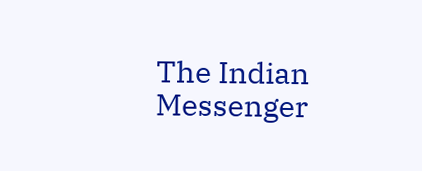The Indian Messenger